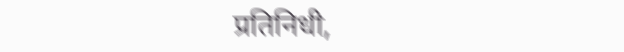प्रतिनिधी,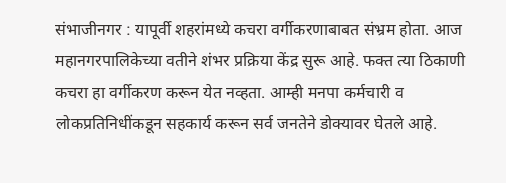संभाजीनगर : यापूर्वी शहरांमध्ये कचरा वर्गीकरणाबाबत संभ्रम होता. आज महानगरपालिकेच्या वतीने शंभर प्रक्रिया केंद्र सुरू आहे. फक्त त्या ठिकाणी कचरा हा वर्गीकरण करून येत नव्हता. आम्ही मनपा कर्मचारी व लोकप्रतिनिधींकडून सहकार्य करून सर्व जनतेने डोक्यावर घेतले आहे.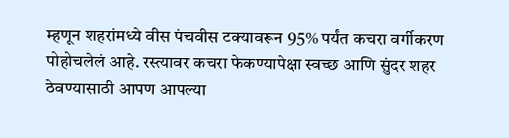म्हणून शहरांमध्ये वीस पंचवीस टक्यावरून 95% पर्यंत कचरा वर्गीकरण पोहोचलेलं आहे. रस्त्यावर कचरा फेकण्यापेक्षा स्वच्छ आणि सुंदर शहर ठेवण्यासाठी आपण आपल्या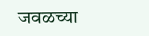जवळच्या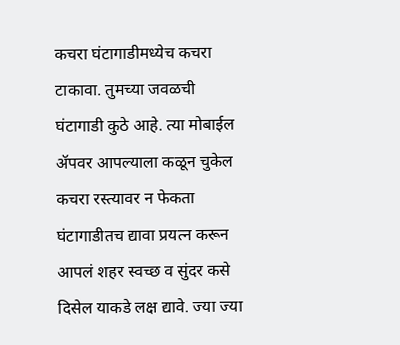कचरा घंटागाडीमध्येच कचरा टाकावा. तुमच्या जवळची घंटागाडी कुठे आहे. त्या मोबाईल ॲपवर आपल्याला कळून चुकेल कचरा रस्त्यावर न फेकता घंटागाडीतच द्यावा प्रयत्न करून आपलं शहर स्वच्छ व सुंदर कसे दिसेल याकडे लक्ष द्यावे. ज्या ज्या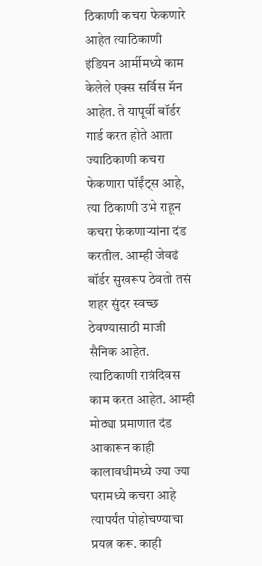ठिकाणी कचरा फेकणारे आहेत त्याठिकाणी इंडियन आर्मीमध्ये काम केलेले एक्स सर्विस मॅन आहेत. ते यापूर्वी बॉर्डर गार्ड करत होते आता ज्याठिकाणी कचरा फेकणारा पॉईंट्स आहे, त्या ठिकाणी उभे राहून कचरा फेकणाऱ्यांना दंड करतील. आम्ही जेवढं बॉर्डर सुखरूप ठेवतो तसं शहर सुंदर स्वच्छ ठेवण्यासाठी माजी सैनिक आहेत. त्याठिकाणी रात्रंदिवस काम करत आहेत. आम्ही मोठ्या प्रमाणात दंड आकारून काही कालावधीमध्ये ज्या ज्या घरामध्ये कचरा आहे त्यापर्यंत पोहोचण्याचा प्रयत्न करू. काही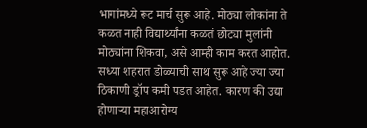भागांमध्ये रूट मार्च सुरू आहे. मोठ्या लोकांना ते कळत नाही विद्यार्थ्यांना कळतं छोट्या मुलांनी मोठ्यांना शिकवा, असे आम्ही काम करत आहोत. सध्या शहरात डोळ्याची साथ सुरू आहे ज्या ज्या ठिकाणी ड्रॉप कमी पडत आहेत. कारण की उद्या होणाऱ्या महाआरोग्य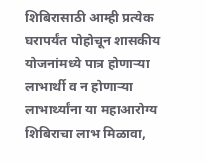शिबिरासाठी आम्ही प्रत्येक घरापर्यंत पोहोचून शासकीय योजनांमध्ये पात्र होणाऱ्या लाभार्थी व न होणाऱ्या लाभार्थ्यांना या महाआरोग्य शिबिराचा लाभ मिळावा,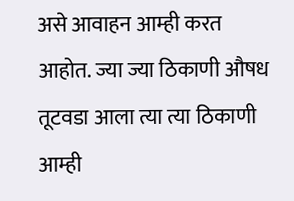असे आवाहन आम्ही करत आहोत. ज्या ज्या ठिकाणी औषध तूटवडा आला त्या त्या ठिकाणी आम्ही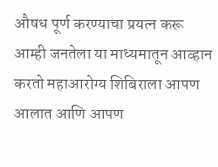औषध पूर्ण करण्याचा प्रयत्न करू आम्ही जनतेला या माध्यमातून आव्हान करतो महाआरोग्य शिबिराला आपण आलात आणि आपण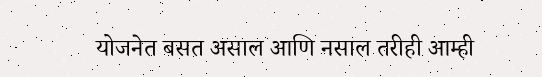योजनेत बसत असाल आणि नसाल तरीही आम्ही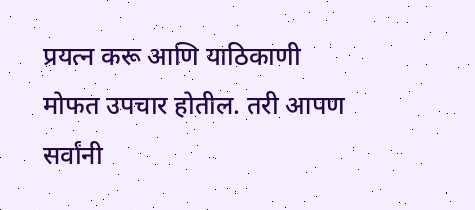प्रयत्न करू आणि याठिकाणी मोफत उपचार होतील. तरी आपण सर्वांनी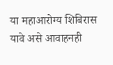या महाआरोग्य शिबिरास यावे असे आवाहनही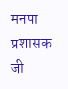मनपा प्रशासक जी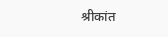श्रीकांत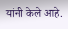यांनी केले आहे.